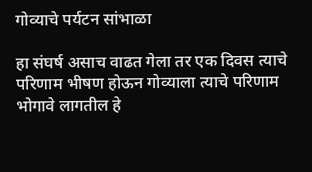गोव्याचे पर्यटन सांभाळा

हा संघर्ष असाच वाढत गेला तर एक दिवस त्याचे परिणाम भीषण होऊन गोव्याला त्याचे परिणाम भोगावे लागतील हे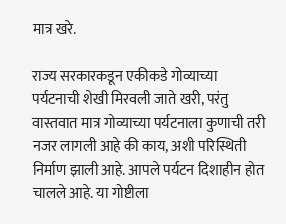मात्र खरे.

राज्य सरकारकडून एकीकडे गोव्याच्या पर्यटनाची शेखी मिरवली जाते खरी, परंतु वास्तवात मात्र गोव्याच्या पर्यटनाला कुणाची तरी नजर लागली आहे की काय, अशी परिस्थिती निर्माण झाली आहे. आपले पर्यटन दिशाहीन होत चालले आहे. या गोष्टीला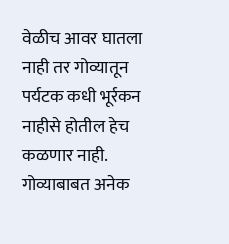वेळीच आवर घातला नाही तर गोव्यातून पर्यटक कधी भूर्रकन नाहीसे होतील हेच कळणार नाही. गोव्याबाबत अनेक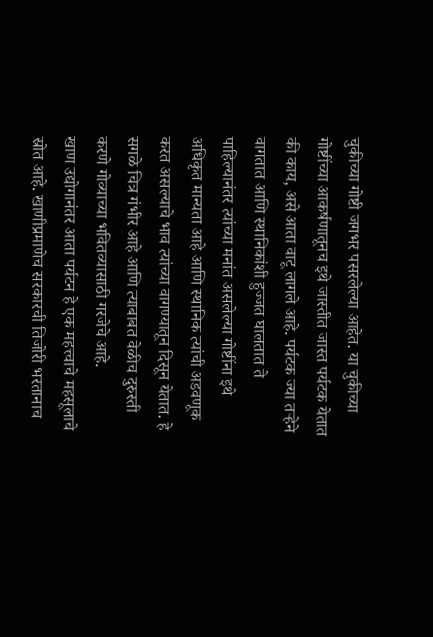चुकीच्या गोष्टी जगभर पसरलेल्या आहेत. या चुकीच्या गोष्टींच्या आकर्षणातूनच इथे जास्तीत जास्त पर्यटक येतात की काय, असे आता वाटू लागले आहे. पर्यटक ज्या तऱ्हेने वागतात आणि स्थानिकांशी हुज्जत घालतात ते पाहिल्यानंतर त्यांच्या मनांत असलेल्या गोष्टींना इथे अधिकृत मान्यता आहे आणि स्थानिक त्यांची अडवणूक करत असल्याचे भाव त्यांच्या वागण्यातून दिसून येतात. हे सगळे चित्र गंभीर आहे आणि त्याबाबत वेळीच दुरुस्ती करणे गोव्याच्या भवितव्यासाठी गरजेचे आहे.
खाण उद्योगानंतर आता पर्यटन हे एक महत्त्वाचे महसूलाचे स्रोत आहे. खाणीप्रमाणेच सरकारची तिजोरी भरतानाच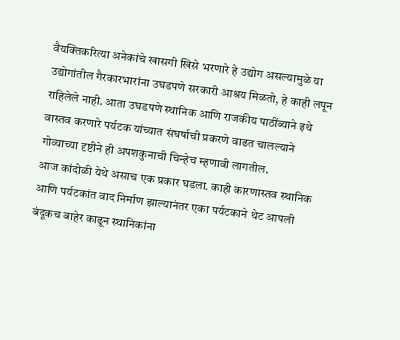वैयक्तिकरित्या अनेकांचे खासगी खिसे भरणारे हे उद्योग असल्यामुळे या उद्योगांतील गैरकारभारांना उघडपणे सरकारी आश्रय मिळतो, हे काही लपून राहिलेले नाही. आता उघडपणे स्थानिक आणि राजकीय पाठींब्याने इथे वास्तव करणारे पर्यटक यांच्यात संघर्षाची प्रकरणे वाढत चालल्याने गोव्याच्या दृष्टीने ही अपशकुनाची चिन्हेच म्हणावी लागतील.
आज कांदोळी येथे असाच एक प्रकार घडला. काही कारणास्तव स्थानिक आणि पर्यटकांत वाद निर्माण झाल्यानंतर एका पर्यटकाने थेट आपली बंदूकच बाहेर काढून स्थानिकांना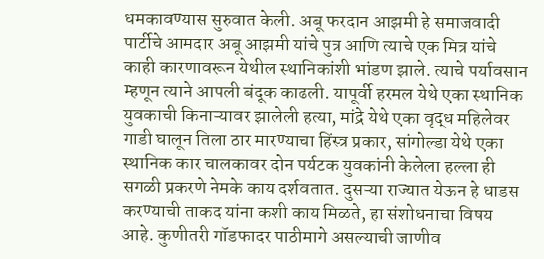धमकावण्यास सुरुवात केली. अबू फरदान आझमी हे समाजवादी पार्टीचे आमदार अबू आझमी यांचे पुत्र आणि त्याचे एक मित्र यांचे काही कारणावरून येथील स्थानिकांशी भांडण झाले. त्याचे पर्यावसान म्हणून त्याने आपली बंदूक काढली. यापूर्वी हरमल येथे एका स्थानिक युवकाची किनाऱ्यावर झालेली हत्या, मांद्रे येथे एका वृद्ध महिलेवर गाडी घालून तिला ठार मारण्याचा हिंस्त्र प्रकार, सांगोल्डा येथे एका स्थानिक कार चालकावर दोन पर्यटक युवकांनी केलेला हल्ला ही सगळी प्रकरणे नेमके काय दर्शवतात. दुसऱ्या राज्यात येऊन हे धाडस करण्याची ताकद यांना कशी काय मिळते, हा संशोधनाचा विषय आहे. कुणीतरी गॉडफादर पाठीमागे असल्याची जाणीव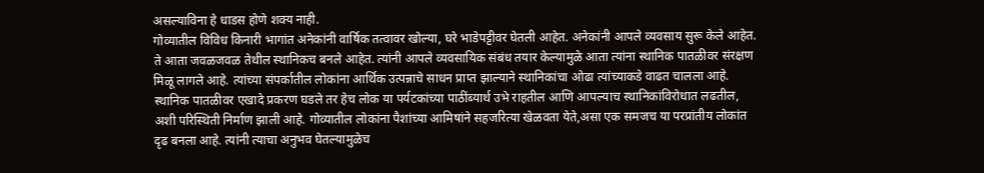असल्याविना हे धाडस होणे शक्य नाही.
गोव्यातील विविध किनारी भागांत अनेकांनी वार्षिक तत्वावर खोल्या, घरे भाडेपट्टीवर घेतली आहेत. अनेकांनी आपले व्यवसाय सुरू केले आहेत. ते आता जवळजवळ तेथील स्थानिकच बनले आहेत. त्यांनी आपले व्यवसायिक संबंध तयार केल्यामुळे आता त्यांना स्थानिक पातळीवर संरक्षण मिळू लागले आहे. त्यांच्या संपर्कातील लोकांना आर्थिक उत्पन्नाचे साधन प्राप्त झाल्याने स्थानिकांचा ओढा त्यांच्याकडे वाढत चालला आहे. स्थानिक पातळीवर एखादे प्रकरण घडले तर हेच लोक या पर्यटकांच्या पाठींब्यार्थ उभे राहतील आणि आपल्याच स्थानिकांविरोधात लढतील, अशी परिस्थिती निर्माण झाली आहे. गोव्यातील लोकांना पैशांच्या आमिषांने सहजरित्या खेळवता येते,असा एक समजच या परप्रांतीय लोकांत दृढ बनला आहे. त्यांनी त्याचा अनुभव घेतल्यामुळेच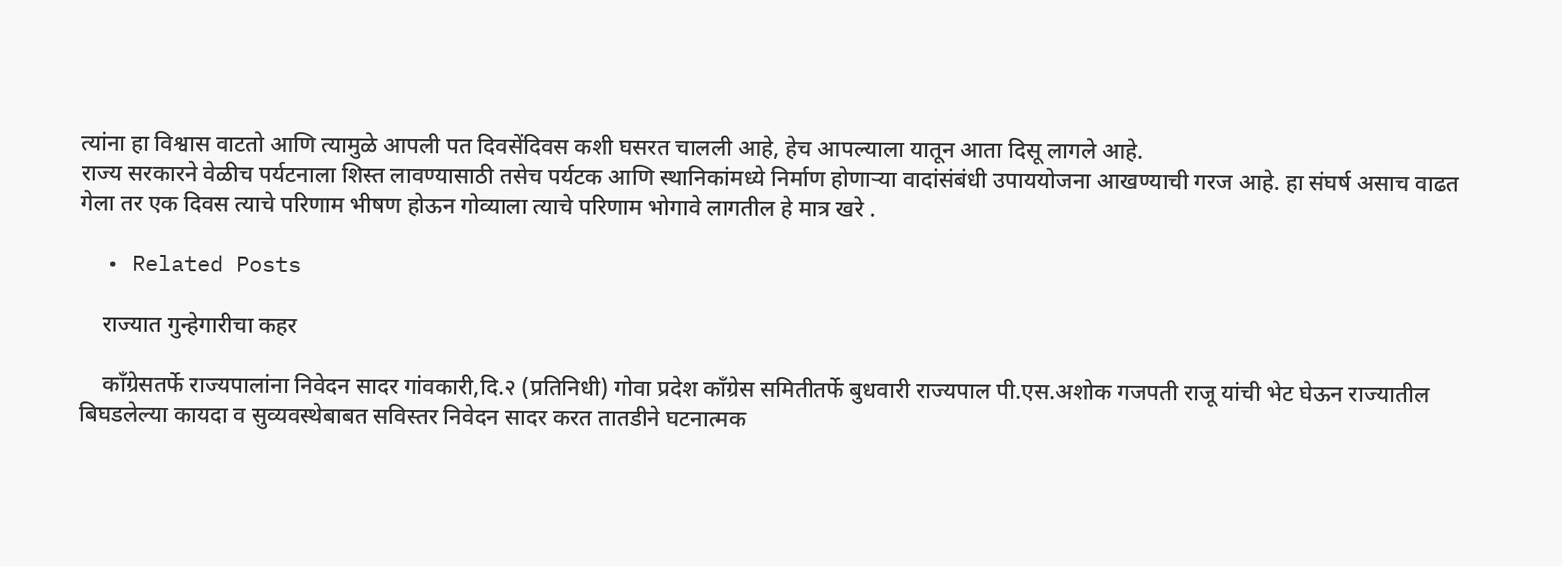त्यांना हा विश्वास वाटतो आणि त्यामुळे आपली पत दिवसेंदिवस कशी घसरत चालली आहे, हेच आपल्याला यातून आता दिसू लागले आहे.
राज्य सरकारने वेळीच पर्यटनाला शिस्त लावण्यासाठी तसेच पर्यटक आणि स्थानिकांमध्ये निर्माण होणाऱ्या वादांसंबंधी उपाययोजना आखण्याची गरज आहे. हा संघर्ष असाच वाढत गेला तर एक दिवस त्याचे परिणाम भीषण होऊन गोव्याला त्याचे परिणाम भोगावे लागतील हे मात्र खरे .

  • Related Posts

    राज्यात गुन्हेगारीचा कहर

    काँग्रेसतर्फे राज्यपालांना निवेदन सादर गांवकारी,दि.२ (प्रतिनिधी) गोवा प्रदेश काँग्रेस समितीतर्फे बुधवारी राज्यपाल पी.एस.अशोक गजपती राजू यांची भेट घेऊन राज्यातील बिघडलेल्या कायदा व सुव्यवस्थेबाबत सविस्तर निवेदन सादर करत तातडीने घटनात्मक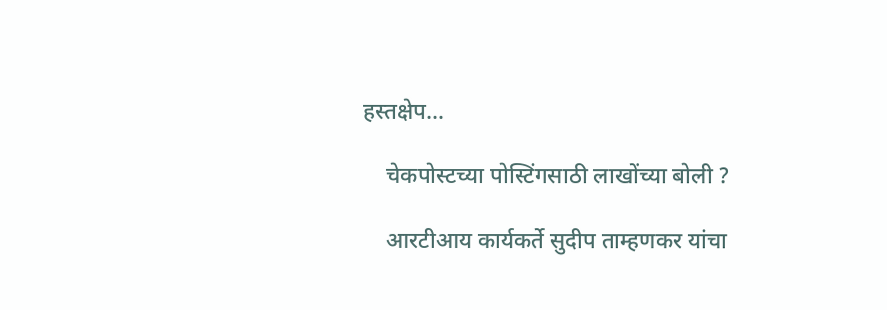हस्तक्षेप…

    चेकपोस्टच्या पोस्टिंगसाठी लाखोंच्या बोली ?

    आरटीआय कार्यकर्ते सुदीप ताम्हणकर यांचा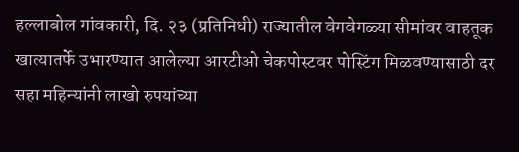हल्लाबोल गांवकारी, दि. २३ (प्रतिनिधी) राज्यातील वेगवेगळ्या सीमांवर वाहतूक खात्यातर्फे उभारण्यात आलेल्या आरटीओ चेकपोस्टवर पोस्टिंग मिळवण्यासाठी दर सहा महिन्यांनी लाखो रुपयांच्या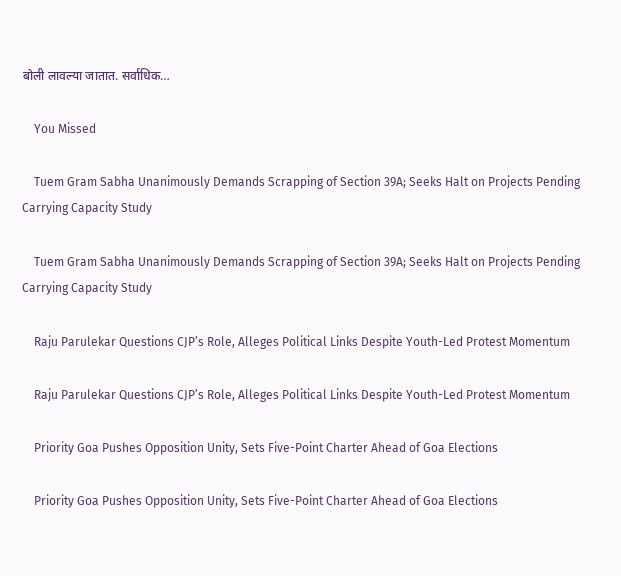बोली लावल्या जातात. सर्वाधिक…

    You Missed

    Tuem Gram Sabha Unanimously Demands Scrapping of Section 39A; Seeks Halt on Projects Pending Carrying Capacity Study

    Tuem Gram Sabha Unanimously Demands Scrapping of Section 39A; Seeks Halt on Projects Pending Carrying Capacity Study

    Raju Parulekar Questions CJP’s Role, Alleges Political Links Despite Youth-Led Protest Momentum

    Raju Parulekar Questions CJP’s Role, Alleges Political Links Despite Youth-Led Protest Momentum

    Priority Goa Pushes Opposition Unity, Sets Five-Point Charter Ahead of Goa Elections

    Priority Goa Pushes Opposition Unity, Sets Five-Point Charter Ahead of Goa Elections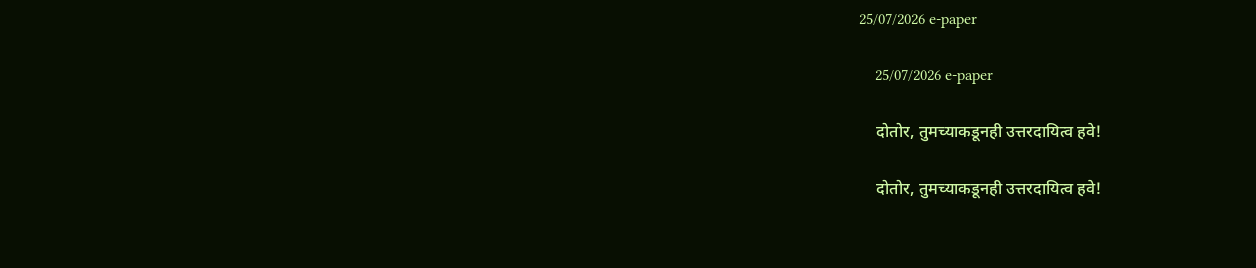25/07/2026 e-paper

    25/07/2026 e-paper

    दोतोर, तुमच्याकडूनही उत्तरदायित्व हवे!

    दोतोर, तुमच्याकडूनही उत्तरदायित्व हवे!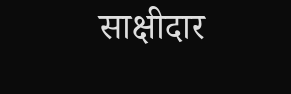साक्षीदार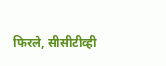फिरले, सीसीटीव्ही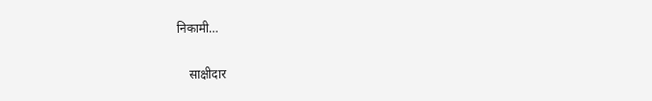निकामी…

    साक्षीदार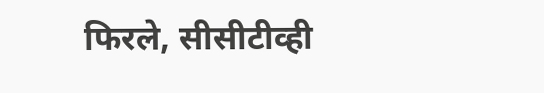फिरले, सीसीटीव्ही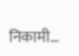निकामी…